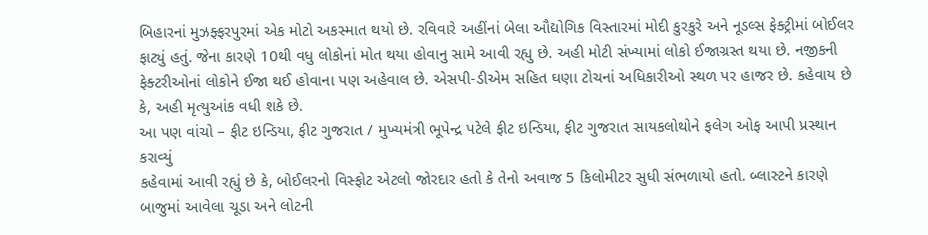બિહારનાં મુઝફ્ફરપુરમાં એક મોટો અકસ્માત થયો છે. રવિવારે અહીંનાં બેલા ઔદ્યોગિક વિસ્તારમાં મોદી કુરકુરે અને નૂડલ્સ ફેક્ટ્રીમાં બોઈલર ફાટ્યું હતું. જેના કારણે 10થી વધુ લોકોનાં મોત થયા હોવાનુ સામે આવી રહ્યુ છે. અહી મોટી સંખ્યામાં લોકો ઈજાગ્રસ્ત થયા છે. નજીકની ફેક્ટરીઓનાં લોકોને ઈજા થઈ હોવાના પણ અહેવાલ છે. એસપી-ડીએમ સહિત ઘણા ટોચનાં અધિકારીઓ સ્થળ પર હાજર છે. કહેવાય છે કે, અહી મૃત્યુઆંક વધી શકે છે.
આ પણ વાંચો – ફીટ ઇન્ડિયા, ફીટ ગુજરાત / મુખ્યમંત્રી ભૂપેન્દ્ર પટેલે ફીટ ઇન્ડિયા, ફીટ ગુજરાત સાયકલોથોને ફલેગ ઓફ આપી પ્રસ્થાન કરાવ્યું
કહેવામાં આવી રહ્યું છે કે, બોઈલરનો વિસ્ફોટ એટલો જોરદાર હતો કે તેનો અવાજ 5 કિલોમીટર સુધી સંભળાયો હતો. બ્લાસ્ટને કારણે બાજુમાં આવેલા ચૂડા અને લોટની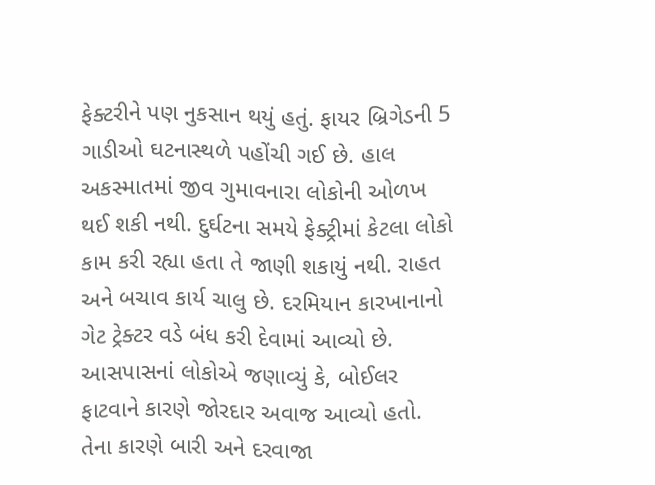ફેક્ટરીને પણ નુકસાન થયું હતું. ફાયર બ્રિગેડની 5 ગાડીઓ ઘટનાસ્થળે પહોંચી ગઈ છે. હાલ અકસ્માતમાં જીવ ગુમાવનારા લોકોની ઓળખ થઈ શકી નથી. દુર્ઘટના સમયે ફેક્ટ્રીમાં કેટલા લોકો કામ કરી રહ્યા હતા તે જાણી શકાયું નથી. રાહત અને બચાવ કાર્ય ચાલુ છે. દરમિયાન કારખાનાનો ગેટ ટ્રેક્ટર વડે બંધ કરી દેવામાં આવ્યો છે. આસપાસનાં લોકોએ જણાવ્યું કે, બોઈલર ફાટવાને કારણે જોરદાર અવાજ આવ્યો હતો. તેના કારણે બારી અને દરવાજા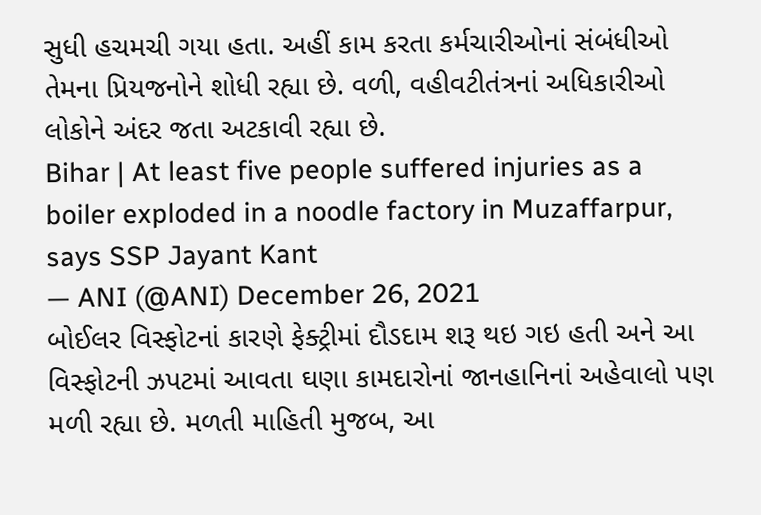સુધી હચમચી ગયા હતા. અહીં કામ કરતા કર્મચારીઓનાં સંબંધીઓ તેમના પ્રિયજનોને શોધી રહ્યા છે. વળી, વહીવટીતંત્રનાં અધિકારીઓ લોકોને અંદર જતા અટકાવી રહ્યા છે.
Bihar | At least five people suffered injuries as a boiler exploded in a noodle factory in Muzaffarpur, says SSP Jayant Kant
— ANI (@ANI) December 26, 2021
બોઈલર વિસ્ફોટનાં કારણે ફેક્ટ્રીમાં દૌડદામ શરૂ થઇ ગઇ હતી અને આ વિસ્ફોટની ઝપટમાં આવતા ઘણા કામદારોનાં જાનહાનિનાં અહેવાલો પણ મળી રહ્યા છે. મળતી માહિતી મુજબ, આ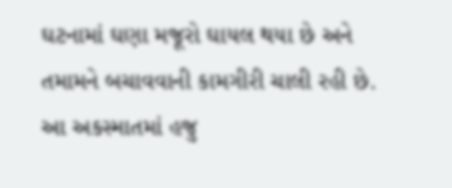ઘટનામાં ઘણા મજૂરો ઘાયલ થયા છે અને તમામને બચાવવાની કામગીરી ચાલી રહી છે. આ અકસ્માતમાં હજુ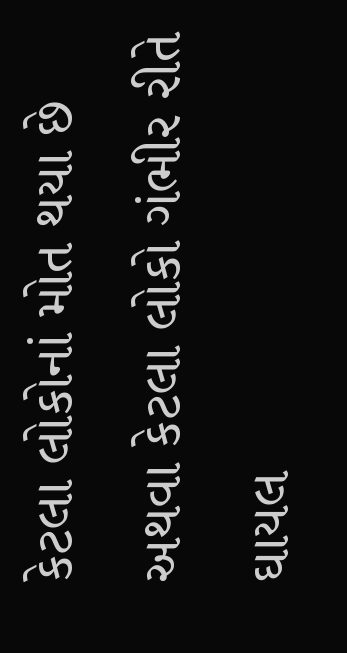કેટલા લોકોનાં મોત થયા છે અથવા કેટલા લોકો ગંભીર રીતે ઘાયલ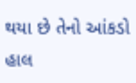થયા છે તેનો આંકડો હાલ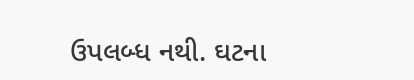ઉપલબ્ધ નથી. ઘટના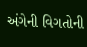અંગેની વિગતોની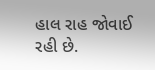હાલ રાહ જોવાઈ રહી છે.